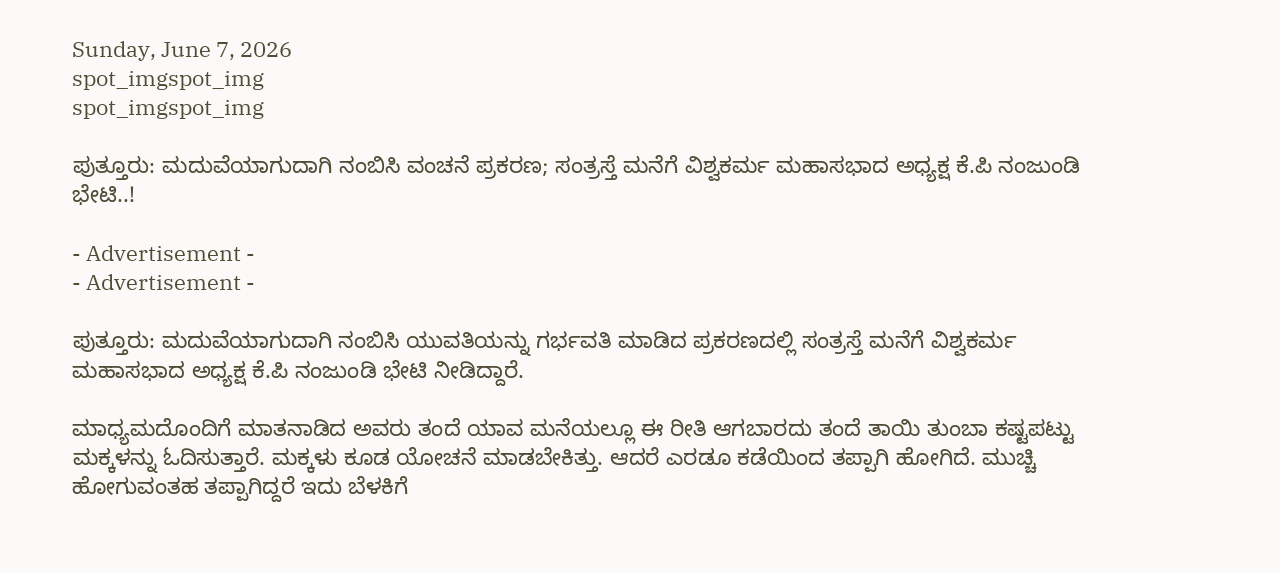Sunday, June 7, 2026
spot_imgspot_img
spot_imgspot_img

ಪುತ್ತೂರು: ಮದುವೆಯಾಗುದಾಗಿ ನಂಬಿಸಿ ವಂಚನೆ ಪ್ರಕರಣ; ಸಂತ್ರಸ್ತೆ ಮನೆಗೆ ವಿಶ್ವಕರ್ಮ ಮಹಾಸಭಾದ ಅಧ್ಯಕ್ಷ ಕೆ.ಪಿ ನಂಜುಂಡಿ ಭೇಟಿ..!

- Advertisement -
- Advertisement -

ಪುತ್ತೂರು: ಮದುವೆಯಾಗುದಾಗಿ ನಂಬಿಸಿ ಯುವತಿಯನ್ನು ಗರ್ಭವತಿ ಮಾಡಿದ ಪ್ರಕರಣದಲ್ಲಿ ಸಂತ್ರಸ್ತೆ ಮನೆಗೆ ವಿಶ್ವಕರ್ಮ ಮಹಾಸಭಾದ ಅಧ್ಯಕ್ಷ ಕೆ.ಪಿ ನಂಜುಂಡಿ ಭೇಟಿ ನೀಡಿದ್ದಾರೆ.

ಮಾಧ್ಯಮದೊಂದಿಗೆ ಮಾತನಾಡಿದ ಅವರು ತಂದೆ ಯಾವ ಮನೆಯಲ್ಲೂ ಈ ರೀತಿ ಆಗಬಾರದು ತಂದೆ ತಾಯಿ ತುಂಬಾ ಕಷ್ಟಪಟ್ಟು ಮಕ್ಕಳನ್ನು ಓದಿಸುತ್ತಾರೆ. ಮಕ್ಕಳು ಕೂಡ ಯೋಚನೆ ಮಾಡಬೇಕಿತ್ತು. ಆದರೆ ಎರಡೂ ಕಡೆಯಿಂದ ತಪ್ಪಾಗಿ ಹೋಗಿದೆ. ಮುಚ್ಚಿ ಹೋಗುವಂತಹ ತಪ್ಪಾಗಿದ್ದರೆ ಇದು ಬೆಳಕಿಗೆ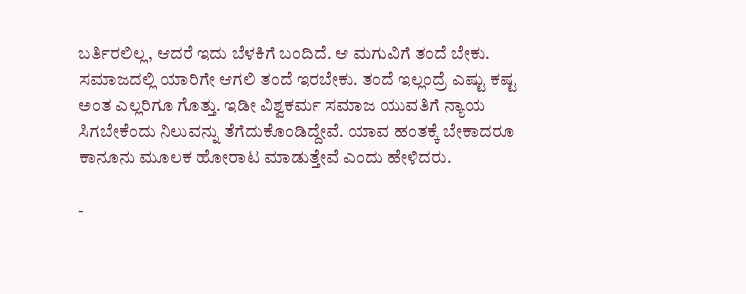ಬರ್ತಿರಲಿಲ್ಲ, ಆದರೆ ಇದು ಬೆಳಕಿಗೆ ಬಂದಿದೆ. ಆ ಮಗುವಿಗೆ ತಂದೆ ಬೇಕು. ಸಮಾಜದಲ್ಲಿ ಯಾರಿಗೇ ಆಗಲಿ ತಂದೆ ಇರಬೇಕು. ತಂದೆ ಇಲ್ಲಂದ್ರೆ ಎಷ್ಟು ಕಷ್ಟ ಅಂತ ಎಲ್ಲರಿಗೂ ಗೊತ್ತು. ಇಡೀ ವಿಶ್ವಕರ್ಮ ಸಮಾಜ ಯುವತಿಗೆ ನ್ಯಾಯ ಸಿಗಬೇಕೆಂದು ನಿಲುವನ್ನು ತೆಗೆದುಕೊಂಡಿದ್ದೇವೆ. ಯಾವ ಹಂತಕ್ಕೆ ಬೇಕಾದರೂ ಕಾನೂನು ಮೂಲಕ ಹೋರಾಟ ಮಾಡುತ್ತೇವೆ ಎಂದು ಹೇಳಿದರು.

-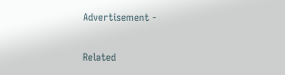Advertisement -

Related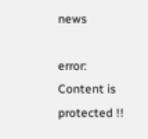news

error: Content is protected !!